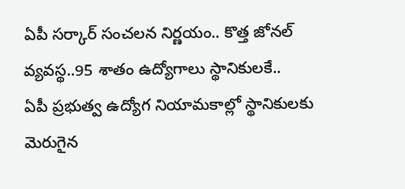ఏపీ సర్కార్ సంచలన నిర్ణయం.. కొత్త జోనల్ వ్యవస్థ..95 శాతం ఉద్యోగాలు స్థానికులకే..
ఏపీ ప్రభుత్వ ఉద్యోగ నియామకాల్లో స్థానికులకు మెరుగైన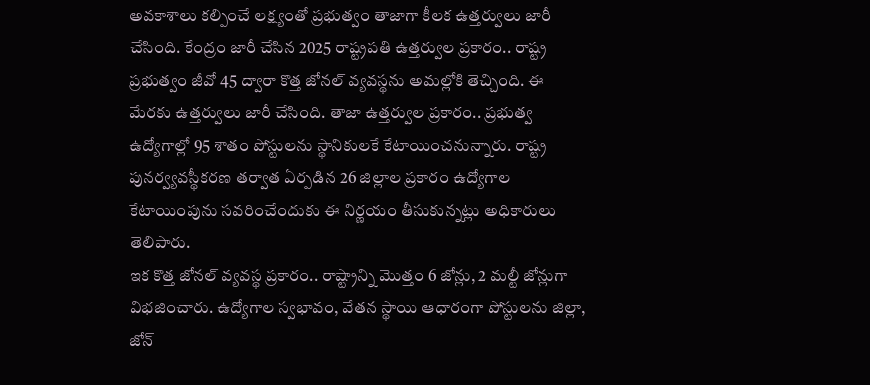అవకాశాలు కల్పించే లక్ష్యంతో ప్రభుత్వం తాజాగా కీలక ఉత్తర్వులు జారీ చేసింది. కేంద్రం జారీ చేసిన 2025 రాష్ట్రపతి ఉత్తర్వుల ప్రకారం.. రాష్ట్ర ప్రభుత్వం జీవో 45 ద్వారా కొత్త జోనల్ వ్యవస్థను అమల్లోకి తెచ్చింది. ఈ మేరకు ఉత్తర్వులు జారీ చేసింది. తాజా ఉత్తర్వుల ప్రకారం.. ప్రభుత్వ ఉద్యోగాల్లో 95 శాతం పోస్టులను స్థానికులకే కేటాయించనున్నారు. రాష్ట్ర పునర్వ్యవస్థీకరణ తర్వాత ఏర్పడిన 26 జిల్లాల ప్రకారం ఉద్యోగాల కేటాయింపును సవరించేందుకు ఈ నిర్ణయం తీసుకున్నట్లు అధికారులు తెలిపారు.
ఇక కొత్త జోనల్ వ్యవస్థ ప్రకారం.. రాష్ట్రాన్ని మొత్తం 6 జోన్లు, 2 మల్టీ జోన్లుగా విభజించారు. ఉద్యోగాల స్వభావం, వేతన స్థాయి ఆధారంగా పోస్టులను జిల్లా, జోన్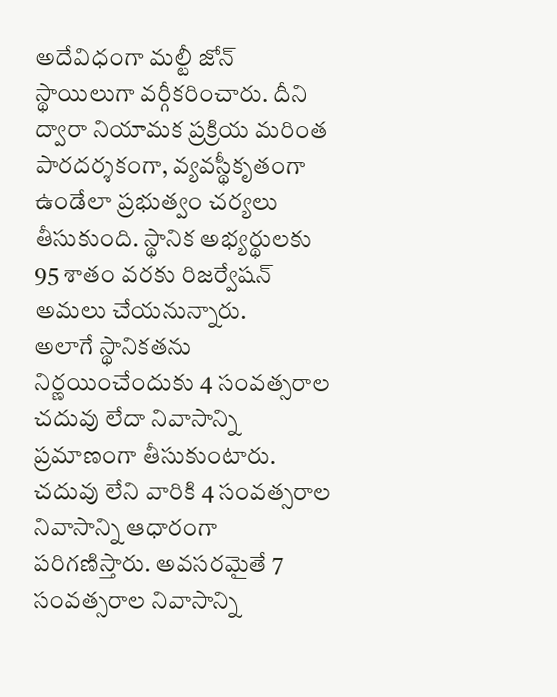అదేవిధంగా మల్టీ జోన్ స్థాయిలుగా వర్గీకరించారు. దీని ద్వారా నియామక ప్రక్రియ మరింత పారదర్శకంగా, వ్యవస్థీకృతంగా ఉండేలా ప్రభుత్వం చర్యలు తీసుకుంది. స్థానిక అభ్యర్థులకు 95 శాతం వరకు రిజర్వేషన్ అమలు చేయనున్నారు.
అలాగే స్థానికతను నిర్ణయించేందుకు 4 సంవత్సరాల చదువు లేదా నివాసాన్ని ప్రమాణంగా తీసుకుంటారు. చదువు లేని వారికి 4 సంవత్సరాల నివాసాన్ని ఆధారంగా పరిగణిస్తారు. అవసరమైతే 7 సంవత్సరాల నివాసాన్ని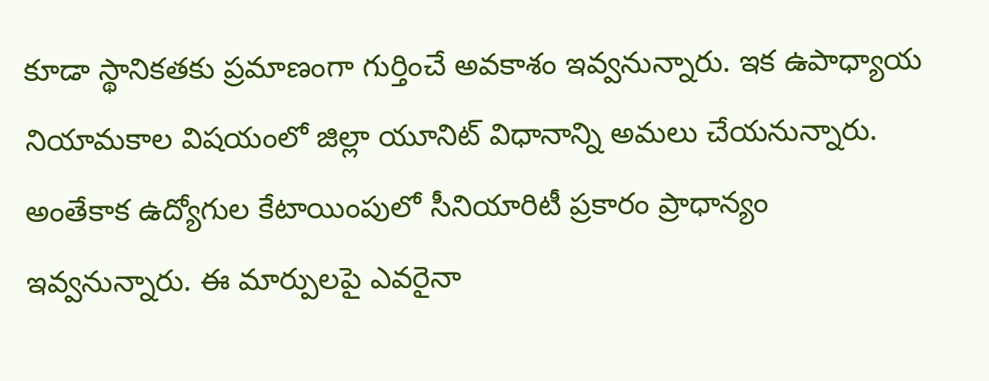కూడా స్థానికతకు ప్రమాణంగా గుర్తించే అవకాశం ఇవ్వనున్నారు. ఇక ఉపాధ్యాయ నియామకాల విషయంలో జిల్లా యూనిట్ విధానాన్ని అమలు చేయనున్నారు. అంతేకాక ఉద్యోగుల కేటాయింపులో సీనియారిటీ ప్రకారం ప్రాధాన్యం ఇవ్వనున్నారు. ఈ మార్పులపై ఎవరైనా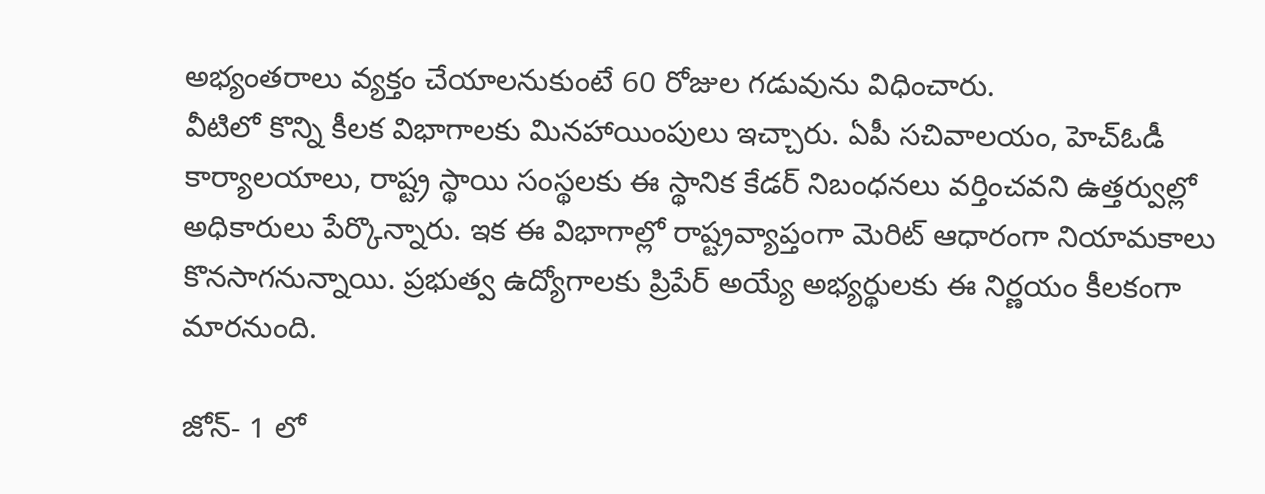అభ్యంతరాలు వ్యక్తం చేయాలనుకుంటే 60 రోజుల గడువును విధించారు.
వీటిలో కొన్ని కీలక విభాగాలకు మినహాయింపులు ఇచ్చారు. ఏపీ సచివాలయం, హెచ్ఓడీ కార్యాలయాలు, రాష్ట్ర స్థాయి సంస్థలకు ఈ స్థానిక కేడర్ నిబంధనలు వర్తించవని ఉత్తర్వుల్లో అధికారులు పేర్కొన్నారు. ఇక ఈ విభాగాల్లో రాష్ట్రవ్యాప్తంగా మెరిట్ ఆధారంగా నియామకాలు కొనసాగనున్నాయి. ప్రభుత్వ ఉద్యోగాలకు ప్రిపేర్ అయ్యే అభ్యర్థులకు ఈ నిర్ణయం కీలకంగా మారనుంది.

జోన్- 1 లో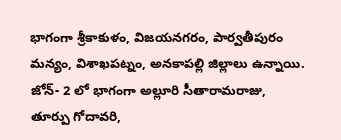భాగంగా శ్రీకాకుళం, విజయనగరం, పార్వతీపురం మన్యం, విశాఖపట్నం, అనకాపల్లి జిల్లాలు ఉన్నాయి.
జోన్- 2 లో భాగంగా అల్లూరి సీతారామరాజు, తూర్పు గోదావరి,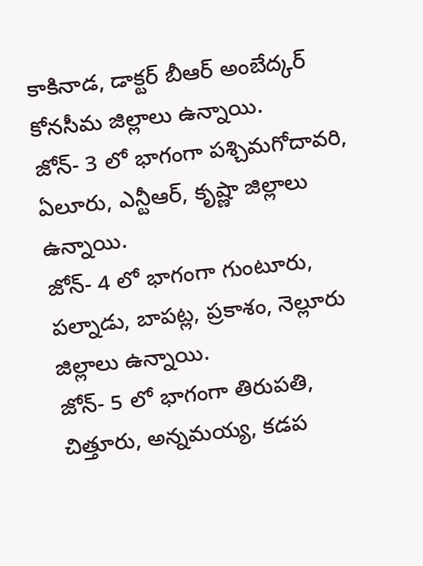కాకినాడ, డాక్టర్ బీఆర్ అంబేద్కర్ కోనసీమ జిల్లాలు ఉన్నాయి.
జోన్- 3 లో భాగంగా పశ్చిమగోదావరి, ఏలూరు, ఎన్టీఆర్, కృష్ణా జిల్లాలు ఉన్నాయి.
జోన్- 4 లో భాగంగా గుంటూరు, పల్నాడు, బాపట్ల, ప్రకాశం, నెల్లూరు జిల్లాలు ఉన్నాయి.
జోన్- 5 లో భాగంగా తిరుపతి, చిత్తూరు, అన్నమయ్య, కడప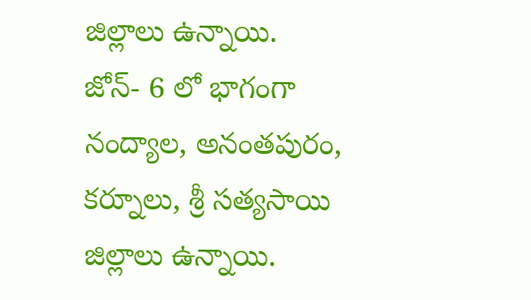జిల్లాలు ఉన్నాయి.
జోన్- 6 లో భాగంగా నంద్యాల, అనంతపురం, కర్నూలు, శ్రీ సత్యసాయి జిల్లాలు ఉన్నాయి.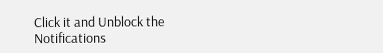Click it and Unblock the Notifications